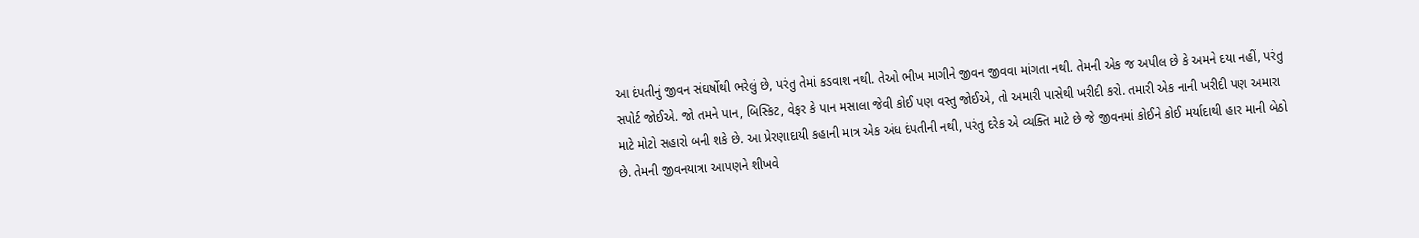આ દંપતીનું જીવન સંઘર્ષોથી ભરેલું છે, પરંતુ તેમાં કડવાશ નથી. તેઓ ભીખ માગીને જીવન જીવવા માંગતા નથી. તેમની એક જ અપીલ છે કે અમને દયા નહીં, પરંતુ સપોર્ટ જોઈએ. જો તમને પાન, બિસ્કિટ, વેફર કે પાન મસાલા જેવી કોઈ પણ વસ્તુ જોઈએ, તો અમારી પાસેથી ખરીદી કરો. તમારી એક નાની ખરીદી પણ અમારા માટે મોટો સહારો બની શકે છે. આ પ્રેરણાદાયી કહાની માત્ર એક અંધ દંપતીની નથી, પરંતુ દરેક એ વ્યક્તિ માટે છે જે જીવનમાં કોઈને કોઈ મર્યાદાથી હાર માની બેઠો છે. તેમની જીવનયાત્રા આપણને શીખવે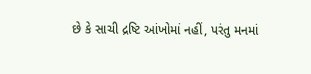છે કે સાચી દ્રષ્ટિ આંખોમાં નહીં, પરંતુ મનમાં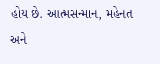હોય છે. આત્મસન્માન, મહેનત અને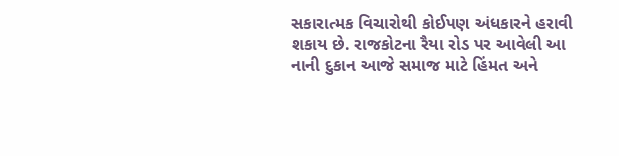સકારાત્મક વિચારોથી કોઈપણ અંધકારને હરાવી શકાય છે. રાજકોટના રૈયા રોડ પર આવેલી આ નાની દુકાન આજે સમાજ માટે હિંમત અને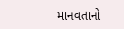માનવતાનો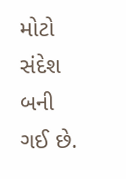મોટો સંદેશ બની ગઈ છે.